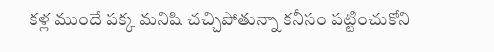కళ్ల ముందే పక్క మనిషి చచ్చిపోతున్నా కనీసం పట్టించుకోని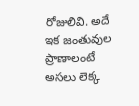రోజులివి. అదే ఇక జంతువుల ప్రాణాలంటే అసలు లెక్క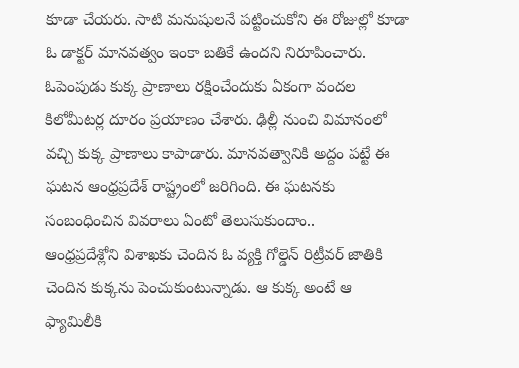కూడా చేయరు. సాటి మనుషులనే పట్టించుకోని ఈ రోజుల్లో కూడా ఓ డాక్టర్ మానవత్వం ఇంకా బతికే ఉందని నిరూపించారు. ఓపెంపుడు కుక్క ప్రాణాలు రక్షించేందుకు ఏకంగా వందల కిలోమీటర్ల దూరం ప్రయాణం చేశారు. ఢిల్లీ నుంచి విమానంలో వచ్చి కుక్క ప్రాణాలు కాపాడారు. మానవత్వానికి అద్దం పట్టే ఈ ఘటన ఆంధ్రప్రదేశ్ రాష్ట్రంలో జరిగింది. ఈ ఘటనకు సంబంధించిన వివరాలు ఏంటో తెలుసుకుందాం..
ఆంధ్రప్రదేశ్లోని విశాఖకు చెందిన ఓ వ్యక్తి గోల్డెన్ రిట్రీవర్ జాతికి చెందిన కుక్కను పెంచుకుంటున్నాడు. ఆ కుక్క అంటే ఆ ఫ్యామిలీకి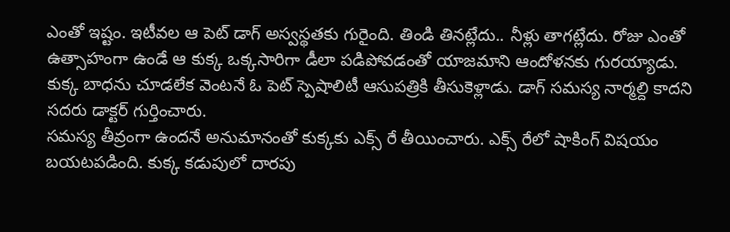ఎంతో ఇష్టం. ఇటీవల ఆ పెట్ డాగ్ అస్వస్థతకు గురైంది. తిండి తినట్లేదు.. నీళ్లు తాగట్లేదు. రోజు ఎంతో ఉత్సాహంగా ఉండే ఆ కుక్క ఒక్కసారిగా డీలా పడిపోవడంతో యాజమాని ఆందోళనకు గురయ్యాడు. కుక్క బాధను చూడలేక వెంటనే ఓ పెట్ స్పెషాలిటీ ఆసుపత్రికి తీసుకెళ్లాడు. డాగ్ సమస్య నార్మల్ది కాదని సదరు డాక్టర్ గుర్తించారు.
సమస్య తీవ్రంగా ఉందనే అనుమానంతో కుక్కకు ఎక్స్ రే తీయించారు. ఎక్స్ రేలో షాకింగ్ విషయం బయటపడింది. కుక్క కడుపులో దారపు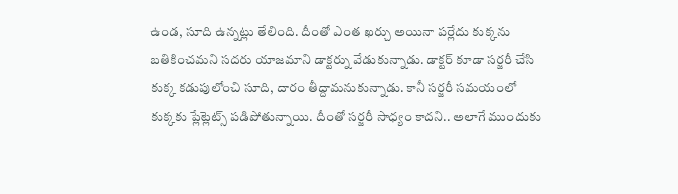ఉండ, సూది ఉన్నట్లు తేలింది. దీంతో ఎంత ఖర్చు అయినా పర్లేదు కుక్కను బతికించమని సదరు యాజమాని డాక్టర్ను వేడుకున్నాడు. డాక్టర్ కూడా సర్జరీ చేసి కుక్క కడుపులోంచి సూది, దారం తీద్దామనుకున్నాడు. కానీ సర్జరీ సమయంలో కుక్కకు ప్లేట్లెట్స్ పడిపోతున్నాయి. దీంతో సర్జరీ సాధ్యం కాదని.. అలాగే ముందుకు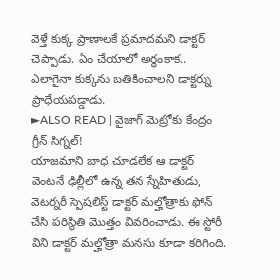వెళ్తే కుక్క ప్రాణాలకే ప్రమాదమని డాక్టర్ చెప్పాడు. ఏం చేయాలో అర్ధంకాక.. ఎలాగైనా కుక్కను బతికించాలని డాక్టర్ను ప్రాధేయపడ్డాడు.
►ALSO READ | వైజాగ్ మెట్రోకు కేంద్రం గ్రీన్ సిగ్నల్!
యాజమాని బాధ చూడలేక ఆ డాక్టర్ వెంటనే ఢిల్లీలో ఉన్న తన స్నేహితుడు, వెటర్నరీ స్పెషలిస్ట్ డాక్టర్ మల్హోత్రాకు ఫోన్ చేసి పరిస్థితి మొత్తం వివరించాడు. ఈ స్టోరీ విని డాక్టర్ మల్హోత్రా మనసు కూడా కరిగింది.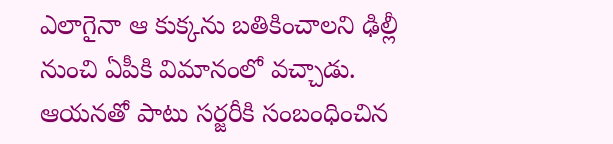ఎలాగైనా ఆ కుక్కను బతికించాలని ఢిల్లీ నుంచి ఏపీకి విమానంలో వచ్చాడు. ఆయనతో పాటు సర్జరీకి సంబంధించిన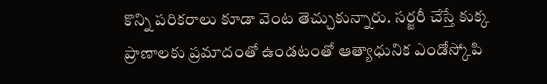కొన్ని పరికరాలు కూడా వెంట తెచ్చుకున్నారు. సర్జరీ చేస్తే కుక్క ప్రాణాలకు ప్రమాదంతో ఉండటంతో ఆత్యాధునిక ఎండోస్కోపి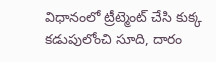విధానంలో ట్రీట్మెంట్ చేసి కుక్క కడుపులోంచి సూది, దారం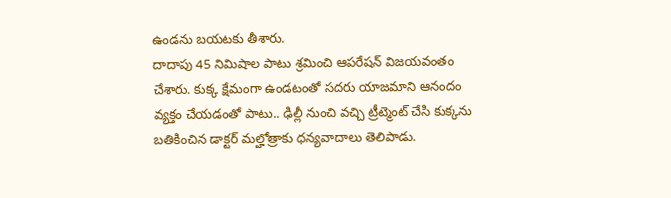ఉండను బయటకు తీశారు.
దాదాపు 45 నిమిషాల పాటు శ్రమించి ఆపరేషన్ విజయవంతం చేశారు. కుక్క క్షేమంగా ఉండటంతో సదరు యాజమాని ఆనందం వ్యక్తం చేయడంతో పాటు.. ఢిల్లీ నుంచి వచ్చి ట్రీట్మెంట్ చేసి కుక్కను బతికించిన డాక్టర్ మల్హోత్రాకు ధన్యవాదాలు తెలిపాడు.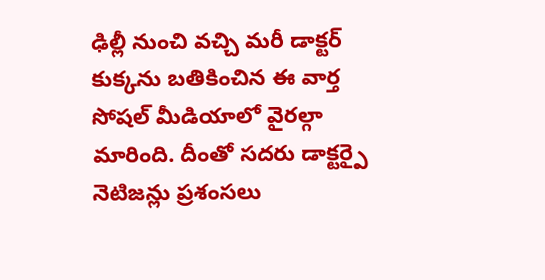ఢిల్లీ నుంచి వచ్చి మరీ డాక్టర్ కుక్కను బతికించిన ఈ వార్త సోషల్ మీడియాలో వైరల్గా మారింది. దీంతో సదరు డాక్టర్పై నెటిజన్లు ప్రశంసలు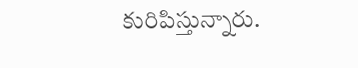కురిపిస్తున్నారు.